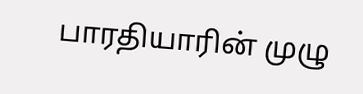பாரதியாரின் முழு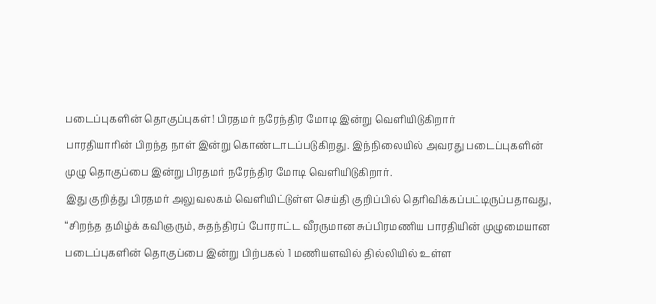படைப்புகளின் தொகுப்புகள்! பிரதமர் நரேந்திர மோடி இன்று வெளியிடுகிறார்
பாரதியாரின் பிறந்த நாள் இன்று கொண்டாடப்படுகிறது. இந்நிலையில் அவரது படைப்புகளின் முழு தொகுப்பை இன்று பிரதமர் நரேந்திர மோடி வெளியிடுகிறார்.
இது குறித்து பிரதமர் அலுவலகம் வெளியிட்டுள்ள செய்தி குறிப்பில் தெரிவிக்கப்பட்டிருப்பதாவது, “சிறந்த தமிழ்க் கவிஞரும், சுதந்திரப் போராட்ட வீரருமான சுப்பிரமணிய பாரதியின் முழுமையான படைப்புகளின் தொகுப்பை இன்று பிற்பகல் 1 மணியளவில் தில்லியில் உள்ள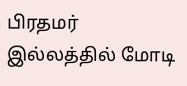பிரதமர் இல்லத்தில் மோடி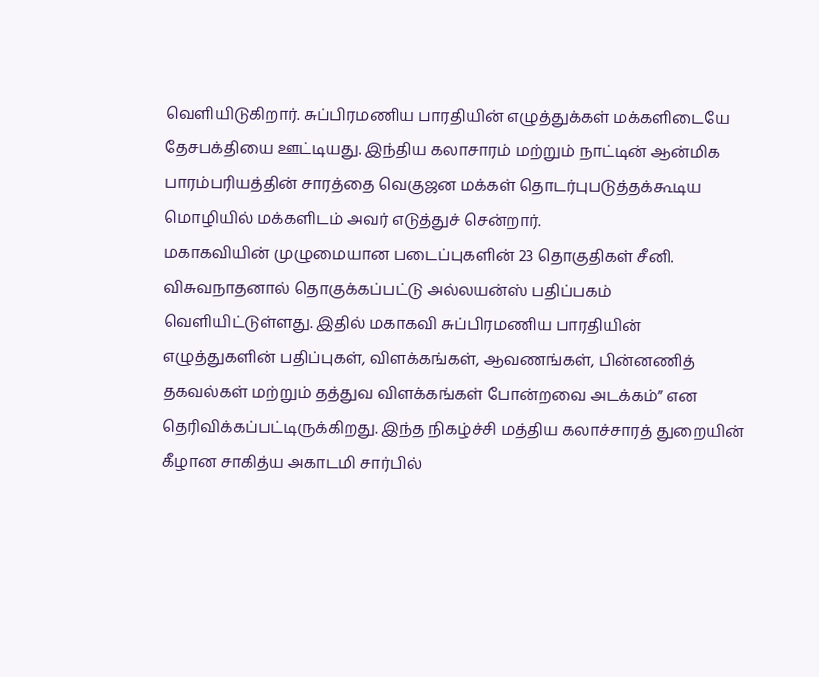வெளியிடுகிறார். சுப்பிரமணிய பாரதியின் எழுத்துக்கள் மக்களிடையே தேசபக்தியை ஊட்டியது. இந்திய கலாசாரம் மற்றும் நாட்டின் ஆன்மிக பாரம்பரியத்தின் சாரத்தை வெகுஜன மக்கள் தொடர்புபடுத்தக்கூடிய மொழியில் மக்களிடம் அவர் எடுத்துச் சென்றார்.
மகாகவியின் முழுமையான படைப்புகளின் 23 தொகுதிகள் சீனி. விசுவநாதனால் தொகுக்கப்பட்டு அல்லயன்ஸ் பதிப்பகம் வெளியிட்டுள்ளது. இதில் மகாகவி சுப்பிரமணிய பாரதியின் எழுத்துகளின் பதிப்புகள், விளக்கங்கள், ஆவணங்கள், பின்னணித் தகவல்கள் மற்றும் தத்துவ விளக்கங்கள் போன்றவை அடக்கம்” என தெரிவிக்கப்பட்டிருக்கிறது. இந்த நிகழ்ச்சி மத்திய கலாச்சாரத் துறையின் கீழான சாகித்ய அகாடமி சார்பில்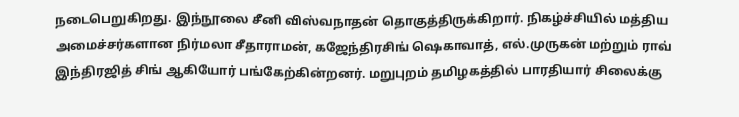நடைபெறுகிறது. இந்நூலை சீனி விஸ்வநாதன் தொகுத்திருக்கிறார். நிகழ்ச்சியில் மத்திய அமைச்சர்களான நிர்மலா சீதாராமன், கஜேந்திரசிங் ஷெகாவாத், எல்.முருகன் மற்றும் ராவ் இந்திரஜித் சிங் ஆகியோர் பங்கேற்கின்றனர். மறுபுறம் தமிழகத்தில் பாரதியார் சிலைக்கு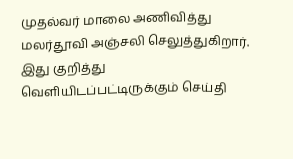முதல்வர் மாலை அணிவித்து மலர்தூவி அஞ்சலி செலுத்துகிறார். இது குறித்து வெளியிடப்பட்டிருக்கும் செய்தி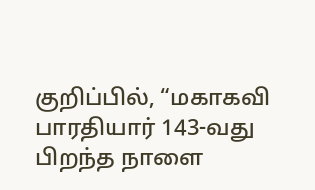குறிப்பில், “மகாகவி பாரதியார் 143-வது பிறந்த நாளை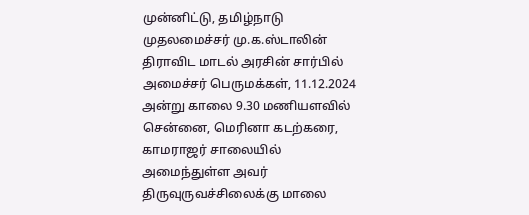முன்னிட்டு, தமிழ்நாடு முதலமைச்சர் மு.க.ஸ்டாலின் திராவிட மாடல் அரசின் சார்பில் அமைச்சர் பெருமக்கள், 11.12.2024 அன்று காலை 9.30 மணியளவில் சென்னை, மெரினா கடற்கரை, காமராஜர் சாலையில் அமைந்துள்ள அவர் திருவுருவச்சிலைக்கு மாலை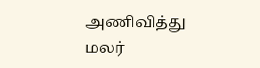அணிவித்து மலர்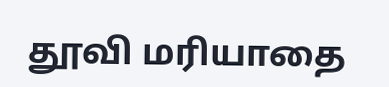தூவி மரியாதை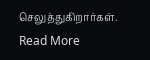செலுத்துகிறார்கள்.
Read More